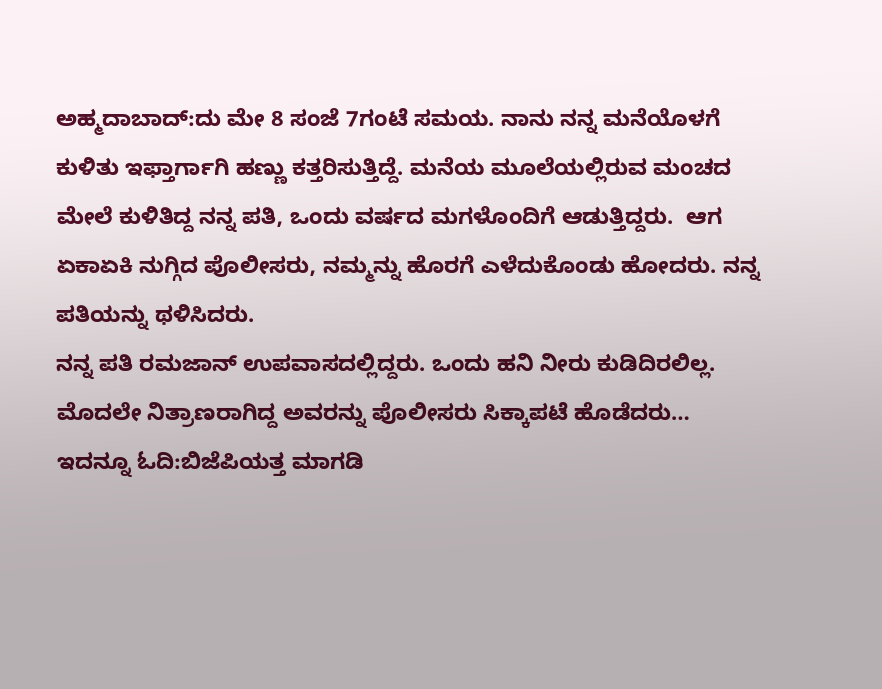ಅಹ್ಮದಾಬಾದ್:ದು ಮೇ 8 ಸಂಜೆ 7ಗಂಟೆ ಸಮಯ. ನಾನು ನನ್ನ ಮನೆಯೊಳಗೆ ಕುಳಿತು ಇಫ್ತಾರ್ಗಾಗಿ ಹಣ್ಣು ಕತ್ತರಿಸುತ್ತಿದ್ದೆ. ಮನೆಯ ಮೂಲೆಯಲ್ಲಿರುವ ಮಂಚದ ಮೇಲೆ ಕುಳಿತಿದ್ದ ನನ್ನ ಪತಿ, ಒಂದು ವರ್ಷದ ಮಗಳೊಂದಿಗೆ ಆಡುತ್ತಿದ್ದರು.  ಆಗ ಏಕಾಏಕಿ ನುಗ್ಗಿದ ಪೊಲೀಸರು, ನಮ್ಮನ್ನು ಹೊರಗೆ ಎಳೆದುಕೊಂಡು ಹೋದರು. ನನ್ನ ಪತಿಯನ್ನು ಥಳಿಸಿದರು.
ನನ್ನ ಪತಿ ರಮಜಾನ್ ಉಪವಾಸದಲ್ಲಿದ್ದರು. ಒಂದು ಹನಿ ನೀರು ಕುಡಿದಿರಲಿಲ್ಲ. ಮೊದಲೇ ನಿತ್ರಾಣರಾಗಿದ್ದ ಅವರನ್ನು ಪೊಲೀಸರು ಸಿಕ್ಕಾಪಟೆ ಹೊಡೆದರು…
ಇದನ್ನೂ ಓದಿ:ಬಿಜೆಪಿಯತ್ತ ಮಾಗಡಿ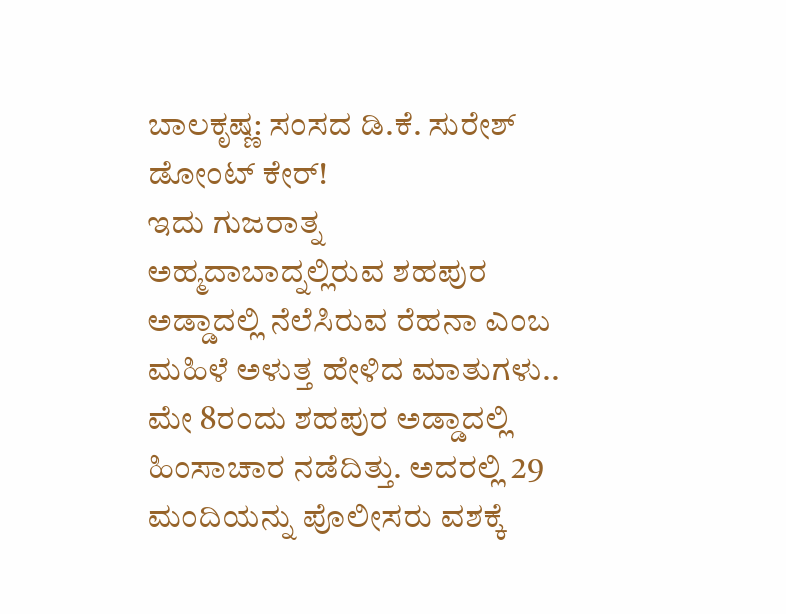ಬಾಲಕೃಷ್ಣ: ಸಂಸದ ಡಿ.ಕೆ. ಸುರೇಶ್ ಡೋಂಟ್ ಕೇರ್!
ಇದು ಗುಜರಾತ್ನ ಅಹ್ಮದಾಬಾದ್ನಲ್ಲಿರುವ ಶಹಪುರ ಅಡ್ಡಾದಲ್ಲಿ ನೆಲೆಸಿರುವ ರೆಹನಾ ಎಂಬ ಮಹಿಳೆ ಅಳುತ್ತ ಹೇಳಿದ ಮಾತುಗಳು..
ಮೇ 8ರಂದು ಶಹಪುರ ಅಡ್ಡಾದಲ್ಲಿ ಹಿಂಸಾಚಾರ ನಡೆದಿತ್ತು. ಅದರಲ್ಲಿ 29 ಮಂದಿಯನ್ನು ಪೊಲೀಸರು ವಶಕ್ಕೆ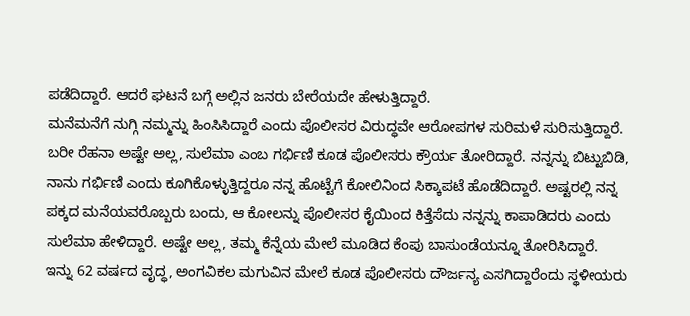ಪಡೆದಿದ್ದಾರೆ. ಆದರೆ ಘಟನೆ ಬಗ್ಗೆ ಅಲ್ಲಿನ ಜನರು ಬೇರೆಯದೇ ಹೇಳುತ್ತಿದ್ದಾರೆ.
ಮನೆಮನೆಗೆ ನುಗ್ಗಿ ನಮ್ಮನ್ನು ಹಿಂಸಿಸಿದ್ದಾರೆ ಎಂದು ಪೊಲೀಸರ ವಿರುದ್ಧವೇ ಆರೋಪಗಳ ಸುರಿಮಳೆ ಸುರಿಸುತ್ತಿದ್ದಾರೆ. ಬರೀ ರೆಹನಾ ಅಷ್ಟೇ ಅಲ್ಲ, ಸುಲೆಮಾ ಎಂಬ ಗರ್ಭಿಣಿ ಕೂಡ ಪೊಲೀಸರು ಕ್ರೌರ್ಯ ತೋರಿದ್ದಾರೆ. ನನ್ನನ್ನು ಬಿಟ್ಟುಬಿಡಿ, ನಾನು ಗರ್ಭಿಣಿ ಎಂದು ಕೂಗಿಕೊಳ್ಳುತ್ತಿದ್ದರೂ ನನ್ನ ಹೊಟ್ಟೆಗೆ ಕೋಲಿನಿಂದ ಸಿಕ್ಕಾಪಟೆ ಹೊಡೆದಿದ್ದಾರೆ. ಅಷ್ಟರಲ್ಲಿ ನನ್ನ ಪಕ್ಕದ ಮನೆಯವರೊಬ್ಬರು ಬಂದು, ಆ ಕೋಲನ್ನು ಪೊಲೀಸರ ಕೈಯಿಂದ ಕಿತ್ತೆಸೆದು ನನ್ನನ್ನು ಕಾಪಾಡಿದರು ಎಂದು ಸುಲೆಮಾ ಹೇಳಿದ್ದಾರೆ. ಅಷ್ಟೇ ಅಲ್ಲ, ತಮ್ಮ ಕೆನ್ನೆಯ ಮೇಲೆ ಮೂಡಿದ ಕೆಂಪು ಬಾಸುಂಡೆಯನ್ನೂ ತೋರಿಸಿದ್ದಾರೆ.
ಇನ್ನು 62 ವರ್ಷದ ವೃದ್ಧ, ಅಂಗವಿಕಲ ಮಗುವಿನ ಮೇಲೆ ಕೂಡ ಪೊಲೀಸರು ದೌರ್ಜನ್ಯ ಎಸಗಿದ್ದಾರೆಂದು ಸ್ಥಳೀಯರು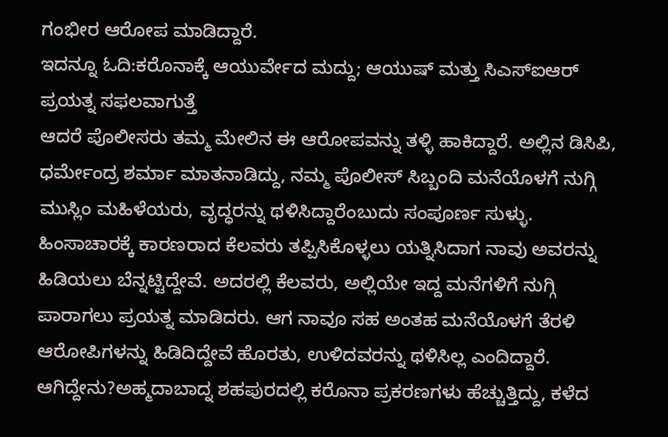ಗಂಭೀರ ಆರೋಪ ಮಾಡಿದ್ದಾರೆ.
ಇದನ್ನೂ ಓದಿ:ಕರೊನಾಕ್ಕೆ ಆಯುರ್ವೇದ ಮದ್ದು; ಆಯುಷ್ ಮತ್ತು ಸಿಎಸ್ಐಆರ್ ಪ್ರಯತ್ನ ಸಫಲವಾಗುತ್ತೆ
ಆದರೆ ಪೊಲೀಸರು ತಮ್ಮ ಮೇಲಿನ ಈ ಆರೋಪವನ್ನು ತಳ್ಳಿ ಹಾಕಿದ್ದಾರೆ. ಅಲ್ಲಿನ ಡಿಸಿಪಿ, ಧರ್ಮೇಂದ್ರ ಶರ್ಮಾ ಮಾತನಾಡಿದ್ದು, ನಮ್ಮ ಪೊಲೀಸ್ ಸಿಬ್ಬಂದಿ ಮನೆಯೊಳಗೆ ನುಗ್ಗಿ ಮುಸ್ಲಿಂ ಮಹಿಳೆಯರು, ವೃದ್ಧರನ್ನು ಥಳಿಸಿದ್ದಾರೆಂಬುದು ಸಂಪೂರ್ಣ ಸುಳ್ಳು. ಹಿಂಸಾಚಾರಕ್ಕೆ ಕಾರಣರಾದ ಕೆಲವರು ತಪ್ಪಿಸಿಕೊಳ್ಳಲು ಯತ್ನಿಸಿದಾಗ ನಾವು ಅವರನ್ನು ಹಿಡಿಯಲು ಬೆನ್ನಟ್ಟಿದ್ದೇವೆ. ಅದರಲ್ಲಿ ಕೆಲವರು, ಅಲ್ಲಿಯೇ ಇದ್ದ ಮನೆಗಳಿಗೆ ನುಗ್ಗಿ ಪಾರಾಗಲು ಪ್ರಯತ್ನ ಮಾಡಿದರು. ಆಗ ನಾವೂ ಸಹ ಅಂತಹ ಮನೆಯೊಳಗೆ ತೆರಳಿ ಆರೋಪಿಗಳನ್ನು ಹಿಡಿದಿದ್ದೇವೆ ಹೊರತು, ಉಳಿದವರನ್ನು ಥಳಿಸಿಲ್ಲ ಎಂದಿದ್ದಾರೆ.
ಆಗಿದ್ದೇನು?ಅಹ್ಮದಾಬಾದ್ನ ಶಹಪುರದಲ್ಲಿ ಕರೊನಾ ಪ್ರಕರಣಗಳು ಹೆಚ್ಚುತ್ತಿದ್ದು, ಕಳೆದ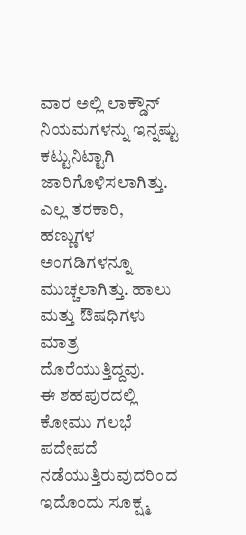ವಾರ ಅಲ್ಲಿ ಲಾಕ್ಡೌನ್ ನಿಯಮಗಳನ್ನು ಇನ್ನಷ್ಟು ಕಟ್ಟುನಿಟ್ಟಾಗಿ ಜಾರಿಗೊಳಿಸಲಾಗಿತ್ತು. ಎಲ್ಲ ತರಕಾರಿ, ಹಣ್ಣುಗಳ ಅಂಗಡಿಗಳನ್ನೂ ಮುಚ್ಚಲಾಗಿತ್ತು. ಹಾಲು ಮತ್ತು ಔಷಧಿಗಳು ಮಾತ್ರ ದೊರೆಯುತ್ತಿದ್ದವು.
ಈ ಶಹಪುರದಲ್ಲಿ ಕೋಮು ಗಲಭೆ ಪದೇಪದೆ ನಡೆಯುತ್ತಿರುವುದರಿಂದ ಇದೊಂದು ಸೂಕ್ಷ್ಮ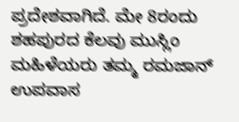ಪ್ರದೇಶವಾಗಿದೆ. ಮೇ 8ರಂದು ಶಹಪುರದ ಕೆಲವು ಮುಸ್ಲಿಂ ಮಹಿಳೆಯರು ತಮ್ಮ ರಮಜಾನ್ ಉಪವಾಸ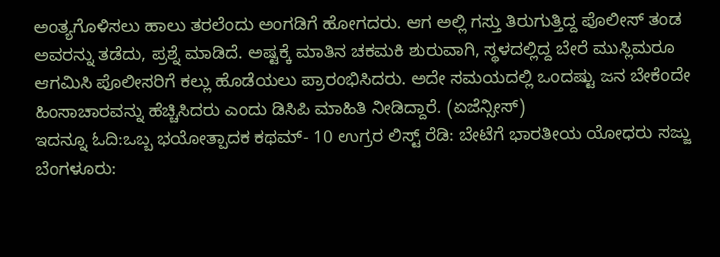ಅಂತ್ಯಗೊಳಿಸಲು ಹಾಲು ತರಲೆಂದು ಅಂಗಡಿಗೆ ಹೋಗದರು. ಆಗ ಅಲ್ಲಿ ಗಸ್ತು ತಿರುಗುತ್ತಿದ್ದ ಪೊಲೀಸ್ ತಂಡ ಅವರನ್ನು ತಡೆದು, ಪ್ರಶ್ನೆ ಮಾಡಿದೆ. ಅಷ್ಟಕ್ಕೆ ಮಾತಿನ ಚಕಮಕಿ ಶುರುವಾಗಿ, ಸ್ಥಳದಲ್ಲಿದ್ದ ಬೇರೆ ಮುಸ್ಲಿಮರೂ ಆಗಮಿಸಿ ಪೊಲೀಸರಿಗೆ ಕಲ್ಲು ಹೊಡೆಯಲು ಪ್ರಾರಂಭಿಸಿದರು. ಅದೇ ಸಮಯದಲ್ಲಿ ಒಂದಷ್ಟು ಜನ ಬೇಕೆಂದೇ ಹಿಂಸಾಚಾರವನ್ನು ಹೆಚ್ಚಿಸಿದರು ಎಂದು ಡಿಸಿಪಿ ಮಾಹಿತಿ ನೀಡಿದ್ದಾರೆ. (ಏಜೆನ್ಸೀಸ್)
ಇದನ್ನೂ ಓದಿ:ಒಬ್ಬ ಭಯೋತ್ಪಾದಕ ಕಥಮ್- 10 ಉಗ್ರರ ಲಿಸ್ಟ್ ರೆಡಿ: ಬೇಟೆಗೆ ಭಾರತೀಯ ಯೋಧರು ಸಜ್ಜು
ಬೆಂಗಳೂರು: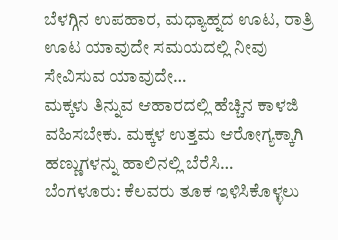ಬೆಳಗ್ಗಿನ ಉಪಹಾರ, ಮಧ್ಯಾಹ್ನದ ಊಟ, ರಾತ್ರಿ ಊಟ ಯಾವುದೇ ಸಮಯದಲ್ಲಿ ನೀವು ಸೇವಿಸುವ ಯಾವುದೇ…
ಮಕ್ಕಳು ತಿನ್ನುವ ಆಹಾರದಲ್ಲಿ ಹೆಚ್ಚಿನ ಕಾಳಜಿ ವಹಿಸಬೇಕು. ಮಕ್ಕಳ ಉತ್ತಮ ಆರೋಗ್ಯಕ್ಕಾಗಿ ಹಣ್ಣುಗಳನ್ನು ಹಾಲಿನಲ್ಲಿ ಬೆರೆಸಿ…
ಬೆಂಗಳೂರು: ಕೆಲವರು ತೂಕ ಇಳಿಸಿಕೊಳ್ಳಲು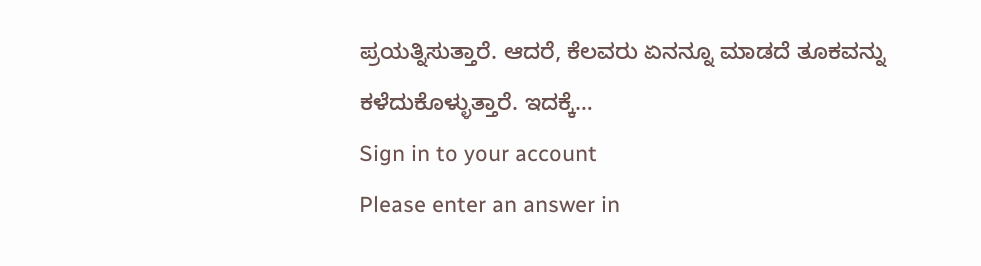ಪ್ರಯತ್ನಿಸುತ್ತಾರೆ. ಆದರೆ, ಕೆಲವರು ಏನನ್ನೂ ಮಾಡದೆ ತೂಕವನ್ನು ಕಳೆದುಕೊಳ್ಳುತ್ತಾರೆ. ಇದಕ್ಕೆ…
Sign in to your account
Please enter an answer in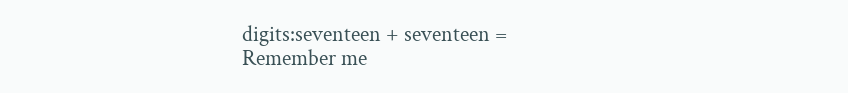digits:seventeen + seventeen =
Remember me